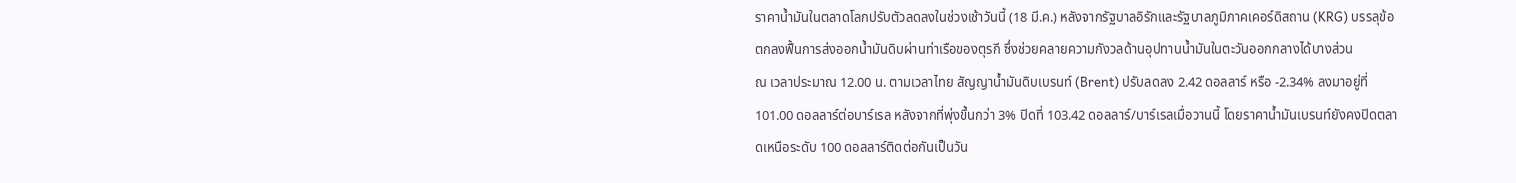ราคาน้ำมันในตลาดโลกปรับตัวลดลงในช่วงเช้าวันนี้ (18 มี.ค.) หลังจากรัฐบาลอิรักและรัฐบาลภูมิภาคเคอร์ดิสถาน (KRG) บรรลุข้อตกลงฟื้นการส่งออกน้ำมันดิบผ่านท่าเรือของตุรกี ซึ่งช่วยคลายความกังวลด้านอุปทานน้ำมันในตะวันออกกลางได้บางส่วน
ณ เวลาประมาณ 12.00 น. ตามเวลาไทย สัญญาน้ำมันดิบเบรนท์ (Brent) ปรับลดลง 2.42 ดอลลาร์ หรือ -2.34% ลงมาอยู่ที่ 101.00 ดอลลาร์ต่อบาร์เรล หลังจากที่พุ่งขึ้นกว่า 3% ปิดที่ 103.42 ดอลลาร์/บาร์เรลเมื่อวานนี้ โดยราคาน้ำมันเบรนท์ยังคงปิดตลาดเหนือระดับ 100 ดอลลาร์ติดต่อกันเป็นวัน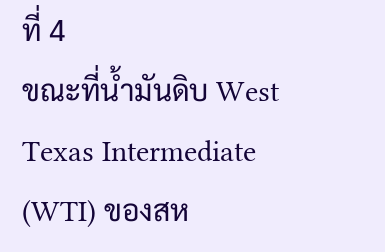ที่ 4
ขณะที่น้ำมันดิบ West Texas Intermediate (WTI) ของสห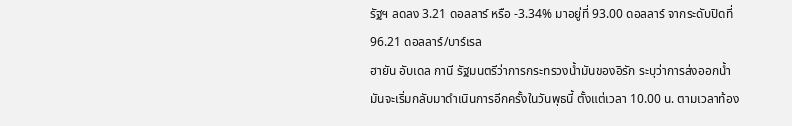รัฐฯ ลดลง 3.21 ดอลลาร์ หรือ -3.34% มาอยู่ที่ 93.00 ดอลลาร์ จากระดับปิดที่ 96.21 ดอลลาร์/บาร์เรล
ฮายัน อับเดล กานี รัฐมนตรีว่าการกระทรวงน้ำมันของอิรัก ระบุว่าการส่งออกน้ำมันจะเริ่มกลับมาดำเนินการอีกครั้งในวันพุธนี้ ตั้งแต่เวลา 10.00 น. ตามเวลาท้อง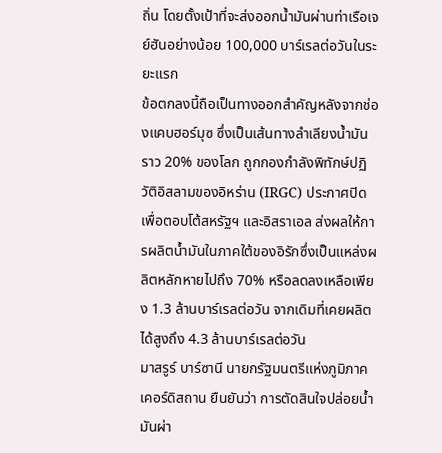ถิ่น โดยตั้งเป้าที่จะส่งออกน้ำมันผ่านท่าเรือเจย์ฮันอย่างน้อย 100,000 บาร์เรลต่อวันในระยะแรก
ข้อตกลงนี้ถือเป็นทางออกสำคัญหลังจากช่องแคบฮอร์มุซ ซึ่งเป็นเส้นทางลำเลียงน้ำมันราว 20% ของโลก ถูกกองกำลังพิทักษ์ปฏิวัติอิสลามของอิหร่าน (IRGC) ประกาศปิด เพื่อตอบโต้สหรัฐฯ และอิสราเอล ส่งผลให้การผลิตน้ำมันในภาคใต้ของอิรักซึ่งเป็นแหล่งผลิตหลักหายไปถึง 70% หรือลดลงเหลือเพียง 1.3 ล้านบาร์เรลต่อวัน จากเดิมที่เคยผลิตได้สูงถึง 4.3 ล้านบาร์เรลต่อวัน
มาสรูร์ บาร์ซานี นายกรัฐมนตรีแห่งภูมิภาคเคอร์ดิสถาน ยืนยันว่า การตัดสินใจปล่อยน้ำมันผ่า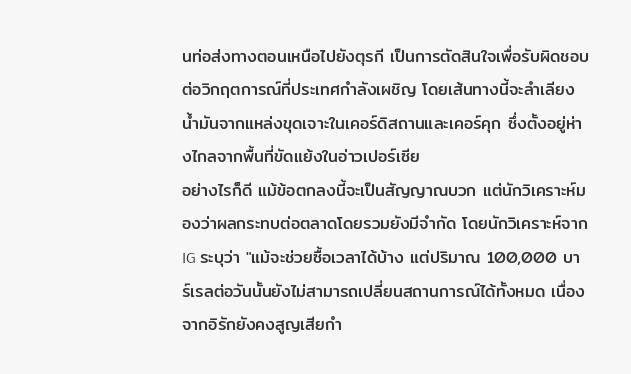นท่อส่งทางตอนเหนือไปยังตุรกี เป็นการตัดสินใจเพื่อรับผิดชอบต่อวิกฤตการณ์ที่ประเทศกำลังเผชิญ โดยเส้นทางนี้จะลำเลียงน้ำมันจากแหล่งขุดเจาะในเคอร์ดิสถานและเคอร์คุก ซึ่งตั้งอยู่ห่างไกลจากพื้นที่ขัดแย้งในอ่าวเปอร์เซีย
อย่างไรก็ดี แม้ข้อตกลงนี้จะเป็นสัญญาณบวก แต่นักวิเคราะห์มองว่าผลกระทบต่อตลาดโดยรวมยังมีจำกัด โดยนักวิเคราะห์จาก IG ระบุว่า "แม้จะช่วยซื้อเวลาได้บ้าง แต่ปริมาณ 100,000 บาร์เรลต่อวันนั้นยังไม่สามารถเปลี่ยนสถานการณ์ได้ทั้งหมด เนื่องจากอิรักยังคงสูญเสียกำ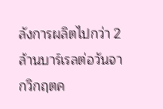ลังการผลิตไปกว่า 2 ล้านบาร์เรลต่อวันจากวิกฤตค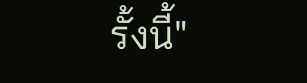รั้งนี้"